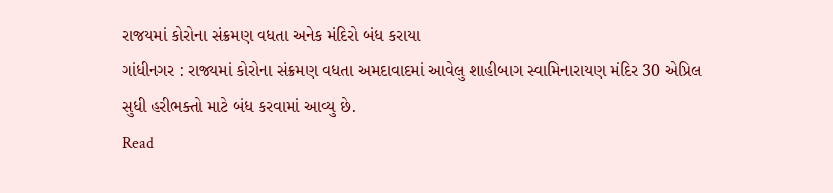રાજયમાં કોરોના સંક્રમણ વધતા અનેક મંદિરો બંધ કરાયા
ગાંધીનગર : રાજ્યમાં કોરોના સંક્રમણ વધતા અમદાવાદમાં આવેલુ શાહીબાગ સ્વામિનારાયણ મંદિર 30 એપ્રિલ સુધી હરીભક્તો માટે બંધ કરવામાં આવ્યુ છે.
Read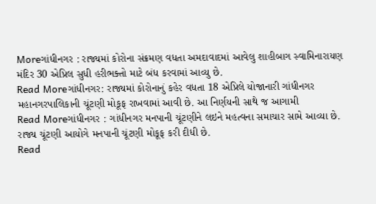Moreગાંધીનગર : રાજ્યમાં કોરોના સંક્રમણ વધતા અમદાવાદમાં આવેલુ શાહીબાગ સ્વામિનારાયણ મંદિર 30 એપ્રિલ સુધી હરીભક્તો માટે બંધ કરવામાં આવ્યુ છે.
Read Moreગાંધીનગર: રાજ્યમાં કોરોનાનું કહેર વધતા 18 એપ્રિલે યોજાનારી ગાંધીનગર મહાનગરપાલિકાની ચૂંટણી મોકૂફ રાખવામાં આવી છે. આ નિર્ણયની સાથે જ આગામી
Read Moreગાંધીનગર : ગાંધીનગર મનપાની ચૂંટણીને લઇને મહત્વના સમાચાર સામે આવ્યા છે. રાજ્ય ચૂંટણી આયોગે મનપાની ચૂંટણી મોકૂફ કરી દીધી છે.
Read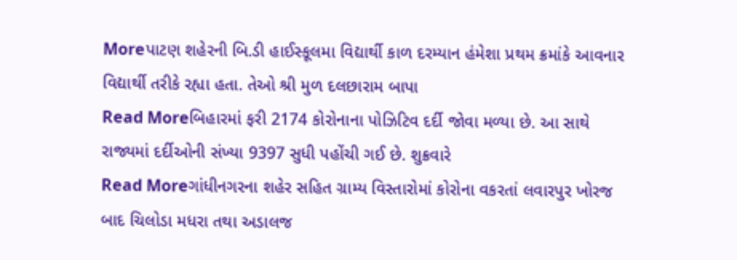Moreપાટણ શહેરની બિ.ડી હાઈસ્કૂલમા વિદ્યાર્થી કાળ દરમ્યાન હંમેશા પ્રથમ ક્રમાંકે આવનાર વિદ્યાર્થી તરીકે રહ્યા હતા. તેઓ શ્રી મુળ દલછારામ બાપા
Read Moreબિહારમાં ફરી 2174 કોરોનાના પોઝિટિવ દર્દી જોવા મળ્યા છે. આ સાથે રાજ્યમાં દર્દીઓની સંખ્યા 9397 સુધી પહોંચી ગઈ છે. શુક્રવારે
Read Moreગાંધીનગરના શહેર સહિત ગ્રામ્ય વિસ્તારોમાં કોરોના વકરતાં લવારપુર ખોરજ બાદ ચિલોડા મધરા તથા અડાલજ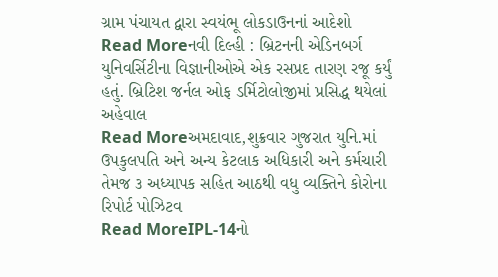ગ્રામ પંચાયત દ્વારા સ્વયંભૂ લોકડાઉનનાં આદેશો
Read Moreનવી દિલ્હી : બ્રિટનની એડિનબર્ગ યુનિવર્સિટીના વિજ્ઞાનીઓએ એક રસપ્રદ તારણ રજૂ કર્યું હતું. બ્રિટિશ જર્નલ ઓફ ડર્મિટોલોજીમાં પ્રસિદ્ધ થયેલાં અહેવાલ
Read Moreઅમદાવાદ,શુક્રવાર ગુજરાત યુનિ.માં ઉપકુલપતિ અને અન્ય કેટલાક અધિકારી અને કર્મચારી તેમજ ૩ અધ્યાપક સહિત આઠથી વધુ વ્યક્તિને કોરોના રિપોર્ટ પોઝિટવ
Read MoreIPL-14નો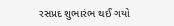રસપ્રદ શુભારંભ થઈ ગયો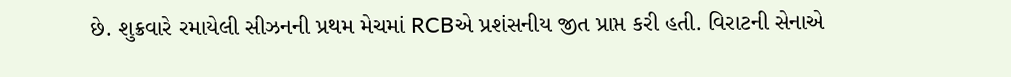છે. શુક્રવારે રમાયેલી સીઝનની પ્રથમ મેચમાં RCBએ પ્રશંસનીય જીત પ્રાપ્ત કરી હતી. વિરાટની સેનાએ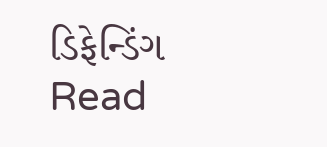ડિફેન્ડિંગ
Read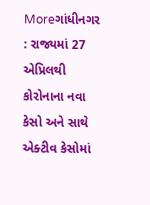Moreગાંધીનગર : રાજ્યમાં 27 એપ્રિલથી કોરોનાના નવા કેસો અને સાથે એક્ટીવ કેસોમાં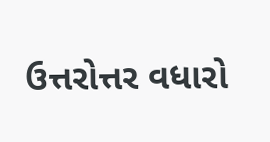ઉત્તરોત્તર વધારો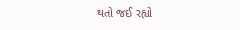થતો જઈ રહ્યો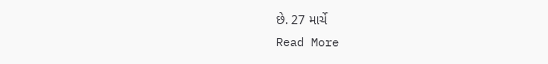છે. 27 માર્ચે
Read More